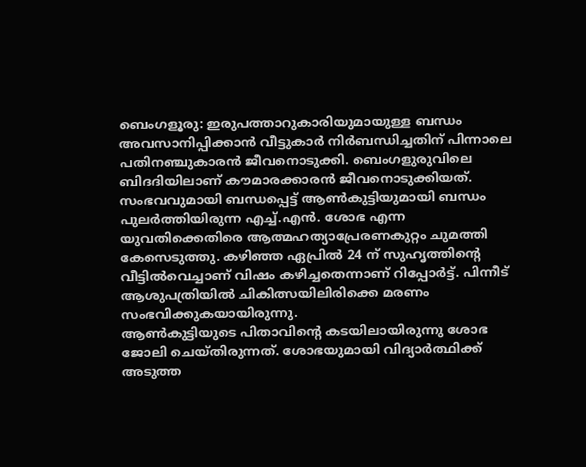ബെംഗളൂരു: ഇരുപത്താറുകാരിയുമായുള്ള ബന്ധം അവസാനിപ്പിക്കാൻ വീട്ടുകാർ നിർബന്ധിച്ചതിന് പിന്നാലെ പതിനഞ്ചുകാരൻ ജീവനൊടുക്കി. ബെംഗളുരുവിലെ ബിദദിയിലാണ് കൗമാരക്കാരൻ ജീവനൊടുക്കിയത്. സംഭവവുമായി ബന്ധപ്പെട്ട് ആൺകുട്ടിയുമായി ബന്ധം പുലർത്തിയിരുന്ന എച്ച്.എൻ. ശോഭ എന്ന യുവതിക്കെതിരെ ആത്മഹത്യാപ്രേരണകുറ്റം ചുമത്തി കേസെടുത്തു. കഴിഞ്ഞ ഏപ്രിൽ 24 ന് സുഹൃത്തിന്റെ വീട്ടിൽവെച്ചാണ് വിഷം കഴിച്ചതെന്നാണ് റിപ്പോർട്ട്. പിന്നീട് ആശുപത്രിയിൽ ചികിത്സയിലിരിക്കെ മരണം സംഭവിക്കുകയായിരുന്നു.
ആൺകുട്ടിയുടെ പിതാവിന്റെ കടയിലായിരുന്നു ശോഭ ജോലി ചെയ്തിരുന്നത്. ശോഭയുമായി വിദ്യാർത്ഥിക്ക് അടുത്ത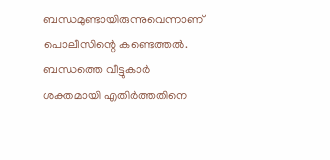ബന്ധമുണ്ടായിരുന്നുവെന്നാണ് പൊലീസിന്റെ കണ്ടെത്തൽ. ബന്ധത്തെ വീട്ടുകാർ ശക്തമായി എതിർത്തതിനെ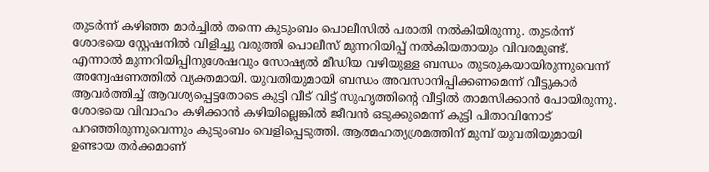തുടർന്ന് കഴിഞ്ഞ മാർച്ചിൽ തന്നെ കുടുംബം പൊലീസിൽ പരാതി നൽകിയിരുന്നു. തുടർന്ന് ശോഭയെ സ്റ്റേഷനിൽ വിളിച്ചു വരുത്തി പൊലീസ് മുന്നറിയിപ്പ് നൽകിയതായും വിവരമുണ്ട്.
എന്നാൽ മുന്നറിയിപ്പിനുശേഷവും സോഷ്യൽ മീഡിയ വഴിയുള്ള ബന്ധം തുടരുകയായിരുന്നുവെന്ന് അന്വേഷണത്തിൽ വ്യക്തമായി. യുവതിയുമായി ബന്ധം അവസാനിപ്പിക്കണമെന്ന് വീട്ടുകാർ ആവർത്തിച്ച് ആവശ്യപ്പെട്ടതോടെ കുട്ടി വീട് വിട്ട് സുഹൃത്തിന്റെ വീട്ടിൽ താമസിക്കാൻ പോയിരുന്നു.
ശോഭയെ വിവാഹം കഴിക്കാൻ കഴിയില്ലെങ്കിൽ ജീവൻ ഒടുക്കുമെന്ന് കുട്ടി പിതാവിനോട് പറഞ്ഞിരുന്നുവെന്നും കുടുംബം വെളിപ്പെടുത്തി. ആത്മഹത്യശ്രമത്തിന് മുമ്പ് യുവതിയുമായി ഉണ്ടായ തർക്കമാണ്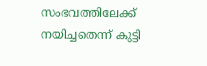സംഭവത്തിലേക്ക് നയിച്ചതെന്ന് കുട്ടി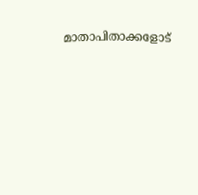മാതാപിതാക്കളോട്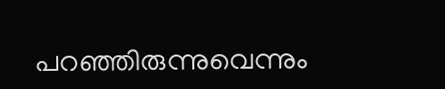പറഞ്ഞിരുന്നുവെന്നും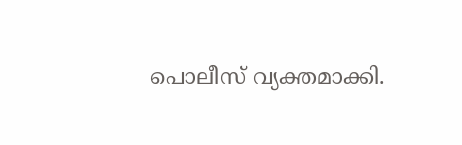പൊലീസ് വ്യക്തമാക്കി.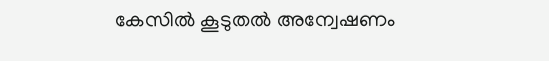കേസിൽ കൂടുതൽ അന്വേഷണം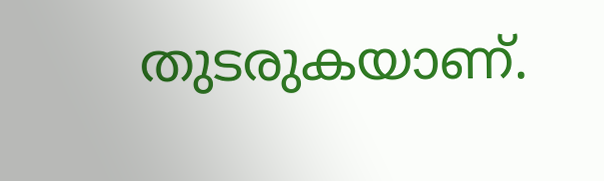തുടരുകയാണ്.